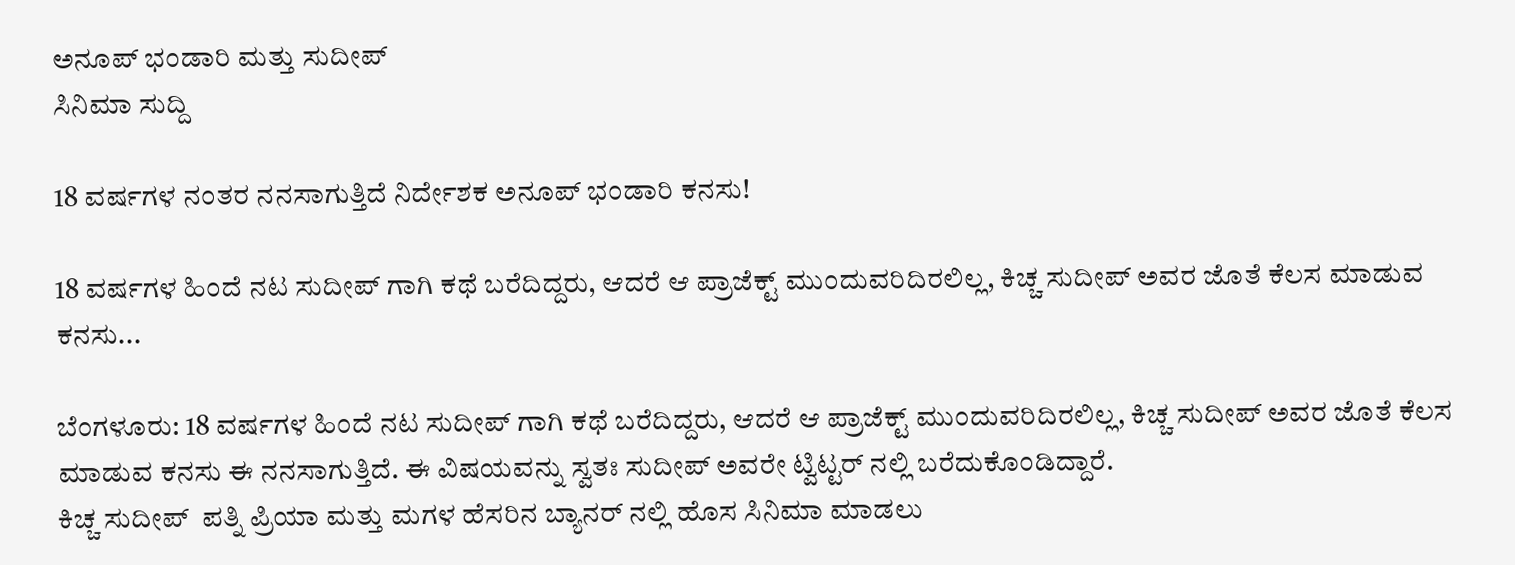ಅನೂಪ್ ಭಂಡಾರಿ ಮತ್ತು ಸುದೀಪ್
ಸಿನಿಮಾ ಸುದ್ದಿ

18 ವರ್ಷಗಳ ನಂತರ ನನಸಾಗುತ್ತಿದೆ ನಿರ್ದೇಶಕ ಅನೂಪ್ ಭಂಡಾರಿ ಕನಸು!

18 ವರ್ಷಗಳ ಹಿಂದೆ ನಟ ಸುದೀಪ್ ಗಾಗಿ ಕಥೆ ಬರೆದಿದ್ದರು, ಆದರೆ ಆ ಪ್ರಾಜೆಕ್ಟ್ ಮುಂದುವರಿದಿರಲಿಲ್ಲ, ಕಿಚ್ಚ ಸುದೀಪ್ ಅವರ ಜೊತೆ ಕೆಲಸ ಮಾಡುವ ಕನಸು...

ಬೆಂಗಳೂರು: 18 ವರ್ಷಗಳ ಹಿಂದೆ ನಟ ಸುದೀಪ್ ಗಾಗಿ ಕಥೆ ಬರೆದಿದ್ದರು, ಆದರೆ ಆ ಪ್ರಾಜೆಕ್ಟ್ ಮುಂದುವರಿದಿರಲಿಲ್ಲ, ಕಿಚ್ಚ ಸುದೀಪ್ ಅವರ ಜೊತೆ ಕೆಲಸ ಮಾಡುವ ಕನಸು ಈ ನನಸಾಗುತ್ತಿದೆ. ಈ ವಿಷಯವನ್ನು ಸ್ವತಃ ಸುದೀಪ್ ಅವರೇ ಟ್ವಿಟ್ಟರ್ ನಲ್ಲಿ ಬರೆದುಕೊಂಡಿದ್ದಾರೆ.
ಕಿಚ್ಚ ಸುದೀಪ್‌  ಪತ್ನಿ ಪ್ರಿಯಾ ಮತ್ತು ಮಗಳ ಹೆಸರಿನ ಬ್ಯಾನರ್ ನಲ್ಲಿ ಹೊಸ ಸಿನಿಮಾ ಮಾಡಲು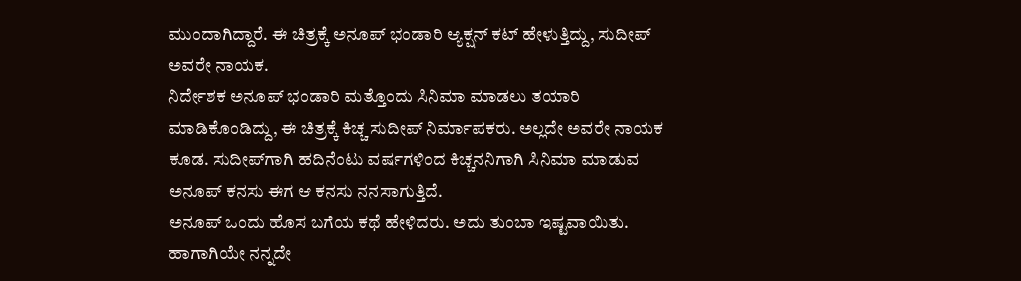ಮುಂದಾಗಿದ್ದಾರೆ. ಈ ಚಿತ್ರಕ್ಕೆ ಅನೂಪ್‌ ಭಂಡಾರಿ ಆ್ಯಕ್ಷನ್‌ ಕಟ್‌ ಹೇಳುತ್ತಿದ್ದು, ಸುದೀಪ್‌ ಅವರೇ ನಾಯಕ.
ನಿರ್ದೇಶಕ ಅನೂಪ್‌ ಭಂಡಾರಿ ಮತ್ತೊಂದು ಸಿನಿಮಾ ಮಾಡಲು ತಯಾರಿ ಮಾಡಿಕೊಂಡಿದ್ದು, ಈ ಚಿತ್ರಕ್ಕೆ ಕಿಚ್ಚ ಸುದೀಪ್‌ ನಿರ್ಮಾಪಕರು. ಅಲ್ಲದೇ ಅವರೇ ನಾಯಕ ಕೂಡ. ಸುದೀಪ್‌ಗಾಗಿ ಹದಿನೆಂಟು ವರ್ಷಗಳಿಂದ ಕಿಚ್ಚನನಿಗಾಗಿ ಸಿನಿಮಾ ಮಾಡುವ ಅನೂಪ್‌ ಕನಸು ಈಗ ಆ ಕನಸು ನನಸಾಗುತ್ತಿದೆ.
ಅನೂಪ್‌ ಒಂದು ಹೊಸ ಬಗೆಯ ಕಥೆ ಹೇಳಿದರು. ಅದು ತುಂಬಾ ಇಷ್ಟವಾಯಿತು. ಹಾಗಾಗಿಯೇ ನನ್ನದೇ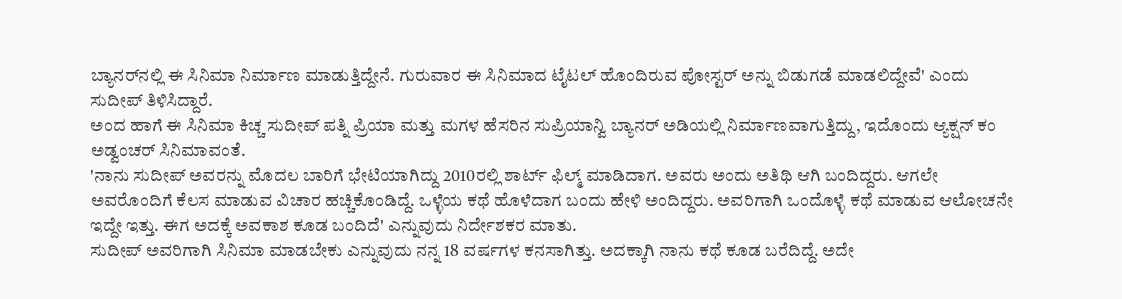ಬ್ಯಾನರ್‌ನಲ್ಲಿ ಈ ಸಿನಿಮಾ ನಿರ್ಮಾಣ ಮಾಡುತ್ತಿದ್ದೇನೆ. ಗುರುವಾರ ಈ ಸಿನಿಮಾದ ಟೈಟಲ್‌ ಹೊಂದಿರುವ ಪೋಸ್ಟರ್‌ ಅನ್ನು ಬಿಡುಗಡೆ ಮಾಡಲಿದ್ದೇವೆ' ಎಂದು ಸುದೀಪ್‌ ತಿಳಿಸಿದ್ದಾರೆ.
ಅಂದ ಹಾಗೆ ಈ ಸಿನಿಮಾ ಕಿಚ್ಚ ಸುದೀಪ್‌ ಪತ್ನಿ ಪ್ರಿಯಾ ಮತ್ತು ಮಗಳ ಹೆಸರಿನ ಸುಪ್ರಿಯಾನ್ವಿ ಬ್ಯಾನರ್‌ ಅಡಿಯಲ್ಲಿ ನಿರ್ಮಾಣವಾಗುತ್ತಿದ್ದು, ಇದೊಂದು ಆ್ಯಕ್ಷನ್‌ ಕಂ ಅಡ್ವಂಚರ್‌ ಸಿನಿಮಾವಂತೆ.
'ನಾನು ಸುದೀಪ್‌ ಅವರನ್ನು ಮೊದಲ ಬಾರಿಗೆ ಭೇಟಿಯಾಗಿದ್ದು 2010ರಲ್ಲಿ ಶಾರ್ಟ್‌ ಫಿಲ್ಮ್‌ ಮಾಡಿದಾಗ. ಅವರು ಅಂದು ಅತಿಥಿ ಆಗಿ ಬಂದಿದ್ದರು. ಆಗಲೇ ಅವರೊಂದಿಗೆ ಕೆಲಸ ಮಾಡುವ ವಿಚಾರ ಹಚ್ಚಿಕೊಂಡಿದ್ದೆ. ಒಳ್ಳೆಯ ಕಥೆ ಹೊಳೆದಾಗ ಬಂದು ಹೇಳಿ ಅಂದಿದ್ದರು. ಅವರಿಗಾಗಿ ಒಂದೊಳ್ಳೆ ಕಥೆ ಮಾಡುವ ಆಲೋಚನೇ ಇದ್ದೇ ಇತ್ತು. ಈಗ ಅದಕ್ಕೆ ಅವಕಾಶ ಕೂಡ ಬಂದಿದೆ' ಎನ್ನುವುದು ನಿರ್ದೇಶಕರ ಮಾತು.
ಸುದೀಪ್‌ ಅವರಿಗಾಗಿ ಸಿನಿಮಾ ಮಾಡಬೇಕು ಎನ್ನುವುದು ನನ್ನ 18 ವರ್ಷಗಳ ಕನಸಾಗಿತ್ತು. ಅದಕ್ಕಾಗಿ ನಾನು ಕಥೆ ಕೂಡ ಬರೆದಿದ್ದೆ. ಅದೇ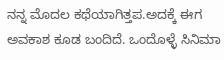ನನ್ನ ಮೊದಲ ಕಥೆಯಾಗಿತ್ತಪ.ಅದಕ್ಕೆ ಈಗ ಅವಕಾಶ ಕೂಡ ಬಂದಿದೆ. ಒಂದೊಳ್ಳೆ ಸಿನಿಮಾ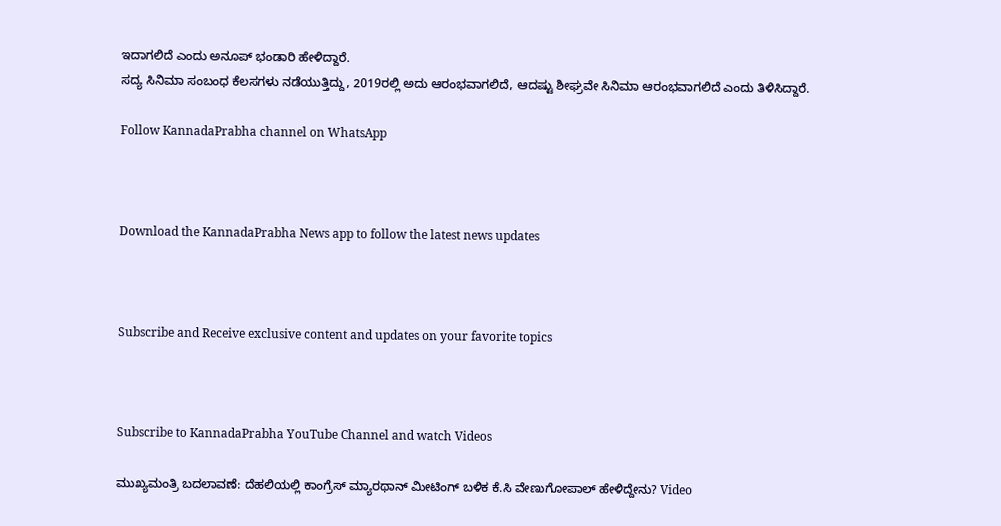ಇದಾಗಲಿದೆ ಎಂದು ಅನೂಪ್ ಭಂಡಾರಿ ಹೇಳಿದ್ದಾರೆ.
ಸದ್ಯ ಸಿನಿಮಾ ಸಂಬಂಧ ಕೆಲಸಗಳು ನಡೆಯುತ್ತಿದ್ದು, 2019ರಲ್ಲಿ ಅದು ಆರಂಭವಾಗಲಿದೆ, ಆದಷ್ಟು ಶೀಘ್ರವೇ ಸಿನಿಮಾ ಆರಂಭವಾಗಲಿದೆ ಎಂದು ತಿಳಿಸಿದ್ದಾರೆ.

Follow KannadaPrabha channel on WhatsApp



Download the KannadaPrabha News app to follow the latest news updates



Subscribe and Receive exclusive content and updates on your favorite topics



Subscribe to KannadaPrabha YouTube Channel and watch Videos

ಮುಖ್ಯಮಂತ್ರಿ ಬದಲಾವಣೆ: ದೆಹಲಿಯಲ್ಲಿ ಕಾಂಗ್ರೆಸ್‌ ಮ್ಯಾರಥಾನ್‌ ಮೀಟಿಂಗ್ ಬಳಿಕ ಕೆ.ಸಿ ವೇಣುಗೋಪಾಲ್ ಹೇಳಿದ್ದೇನು? Video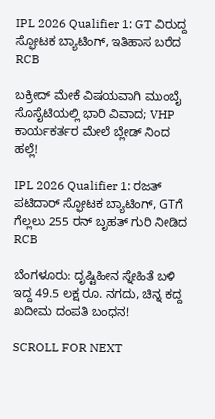IPL 2026 Qualifier 1: GT ವಿರುದ್ದ ಸ್ಫೋಟಕ ಬ್ಯಾಟಿಂಗ್, ಇತಿಹಾಸ ಬರೆದ RCB

ಬಕ್ರೀದ್ ಮೇಕೆ ವಿಷಯವಾಗಿ ಮುಂಬೈ ಸೊಸೈಟಿಯಲ್ಲಿ ಭಾರಿ ವಿವಾದ; VHP ಕಾರ್ಯಕರ್ತರ ಮೇಲೆ ಬ್ಲೇಡ್ ನಿಂದ ಹಲ್ಲೆ!

IPL 2026 Qualifier 1: ರಜತ್ ಪಟಿದಾರ್ ಸ್ಫೋಟಕ ಬ್ಯಾಟಿಂಗ್, GTಗೆ ಗೆಲ್ಲಲು 255 ರನ್ ಬೃಹತ್ ಗುರಿ ನೀಡಿದ RCB

ಬೆಂಗಳೂರು: ದೃಷ್ಟಿಹೀನ ಸ್ನೇಹಿತೆ ಬಳಿ ಇದ್ದ 49.5 ಲಕ್ಷ ರೂ. ನಗದು, ಚಿನ್ನ ಕದ್ದ ಖದೀಮ ದಂಪತಿ ಬಂಧನ!

SCROLL FOR NEXT